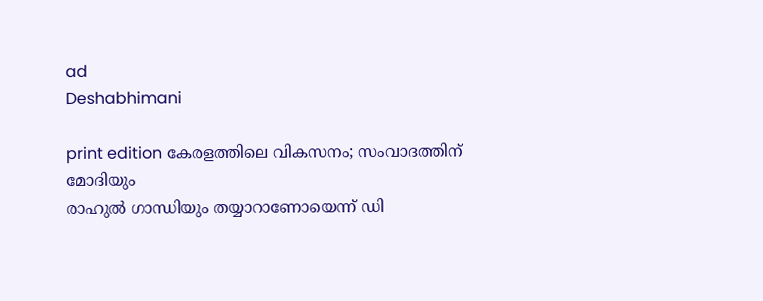ad
Deshabhimani

print edition കേരളത്തിലെ വികസനം; സംവാദത്തിന്‌ മോദിയും
രാഹുൽ ഗാന്ധിയും തയ്യാറാണോയെന്ന്‌ ഡി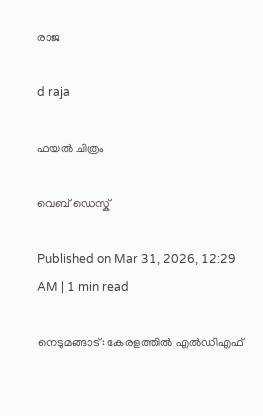രാജ

d raja

ഫയൽ ചിത്രം

വെബ് ഡെസ്ക്

Published on Mar 31, 2026, 12:29 AM | 1 min read

നെടുമങ്ങാട്: കേരളത്തിൽ എൽഡിഎഫ്‌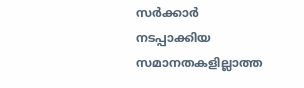സർക്കാർ നടപ്പാക്കിയ സമാനതകളില്ലാത്ത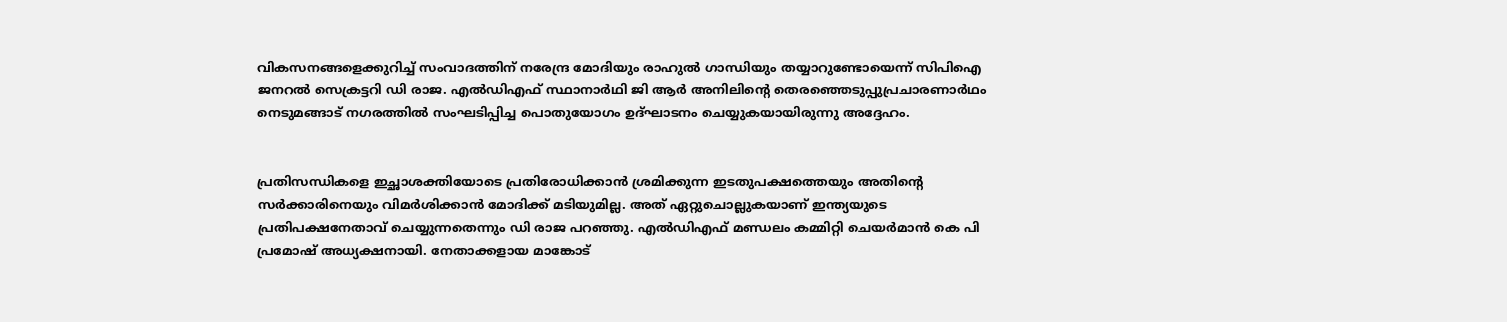വികസനങ്ങളെക്കുറിച്ച്‌ സംവാദത്തിന്‌ നരേന്ദ്ര മോദിയും രാഹുൽ ഗാന്ധിയും തയ്യാറുണ്ടോയെന്ന്‌ സിപിഐ ജനറൽ സെക്രട്ടറി ഡി രാജ. എൽഡിഎഫ് സ്ഥാനാർഥി ജി ആർ അനിലിന്റെ തെരഞ്ഞെടുപ്പുപ്രചാരണാർഥം നെടുമങ്ങാട് നഗരത്തിൽ സംഘടിപ്പിച്ച പൊതുയോഗം ഉദ്ഘാടനം ചെയ്യുകയായിരുന്നു അദ്ദേഹം.


പ്രതിസന്ധികളെ ഇച്ഛാശക്തിയോടെ പ്രതിരോധിക്കാൻ ശ്രമിക്കുന്ന ഇടതുപക്ഷത്തെയും അതിന്റെ സർക്കാരിനെയും വിമർശിക്കാൻ മോദിക്ക് മടിയുമില്ല. അത്‌ ഏറ്റുചൊല്ലുകയാണ്‌ ഇന്ത്യയുടെ പ്രതിപക്ഷനേതാവ് ചെയ്യുന്നതെന്നും ഡി രാജ പറഞ്ഞു. എൽഡിഎഫ് മണ്ഡലം കമ്മിറ്റി ചെയർമാൻ കെ പി പ്രമോഷ് അധ്യക്ഷനായി. നേതാക്കളായ മാങ്കോട്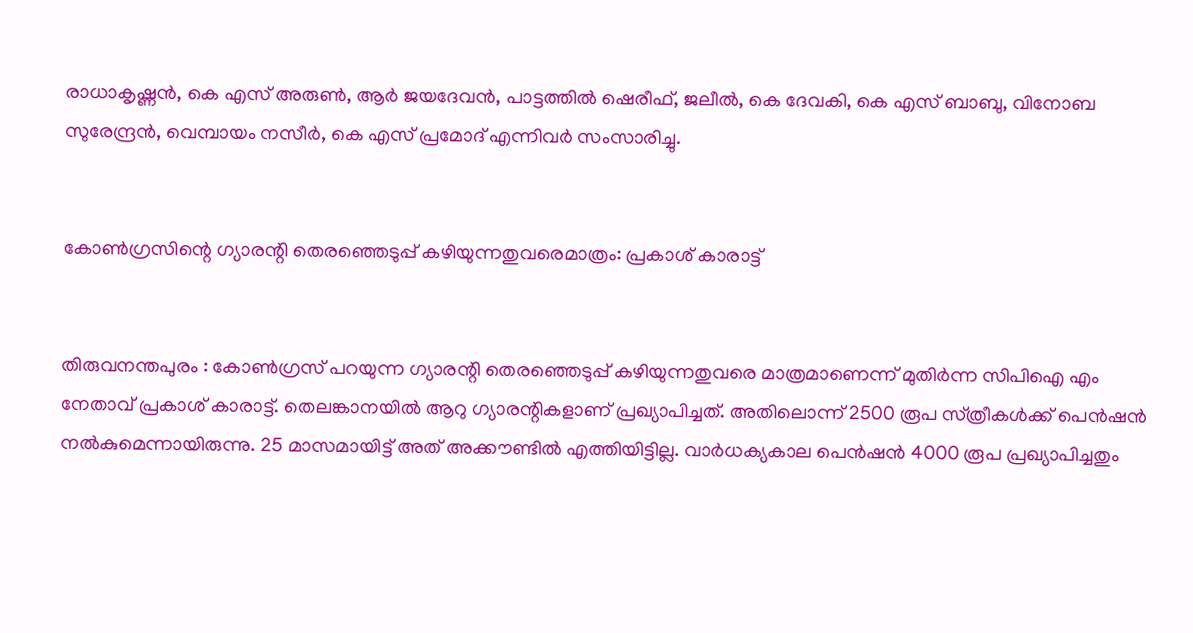രാധാകൃഷ്ണൻ, കെ എസ് അരുൺ, ആർ ജയദേവൻ, പാട്ടത്തിൽ ഷെരീഫ്, ജലീൽ, കെ ദേവകി, കെ എസ് ബാബു, വിനോബ സുരേന്ദ്രൻ, വെമ്പായം നസീർ, കെ എസ് പ്രമോദ് എന്നിവർ സംസാരിച്ചു.


കോൺഗ്രസിന്റെ ഗ്യാരന്റി തെരഞ്ഞെടുപ്പ്‌ കഴിയുന്നതുവരെമാത്രം: പ്രകാശ്‌ കാരാട്ട്‌


തിരുവനന്തപുരം : കോൺഗ്രസ്‌ പറയുന്ന ഗ്യാരന്റി തെരഞ്ഞെടുപ്പ്‌ കഴിയുന്നതുവരെ മാത്രമാണെന്ന്‌ മുതിർന്ന സിപിഐ എം നേതാവ്‌ പ്രകാശ്‌ കാരാട്ട്‌. തെലങ്കാനയിൽ ആറു ഗ്യാരന്റികളാണ്‌ പ്രഖ്യാപിച്ചത്‌. അതിലൊന്ന്‌ 2500 രൂപ സ്‌ത്രീകൾക്ക്‌ പെൻഷൻ നൽകുമെന്നായിരുന്നു. 25 മാസമായിട്ട്‌ അത്‌ അക്ക‍ൗണ്ടിൽ എത്തിയിട്ടില്ല. വാർധക്യകാല പെൻഷൻ 4000 രൂപ പ്രഖ്യാപിച്ചതും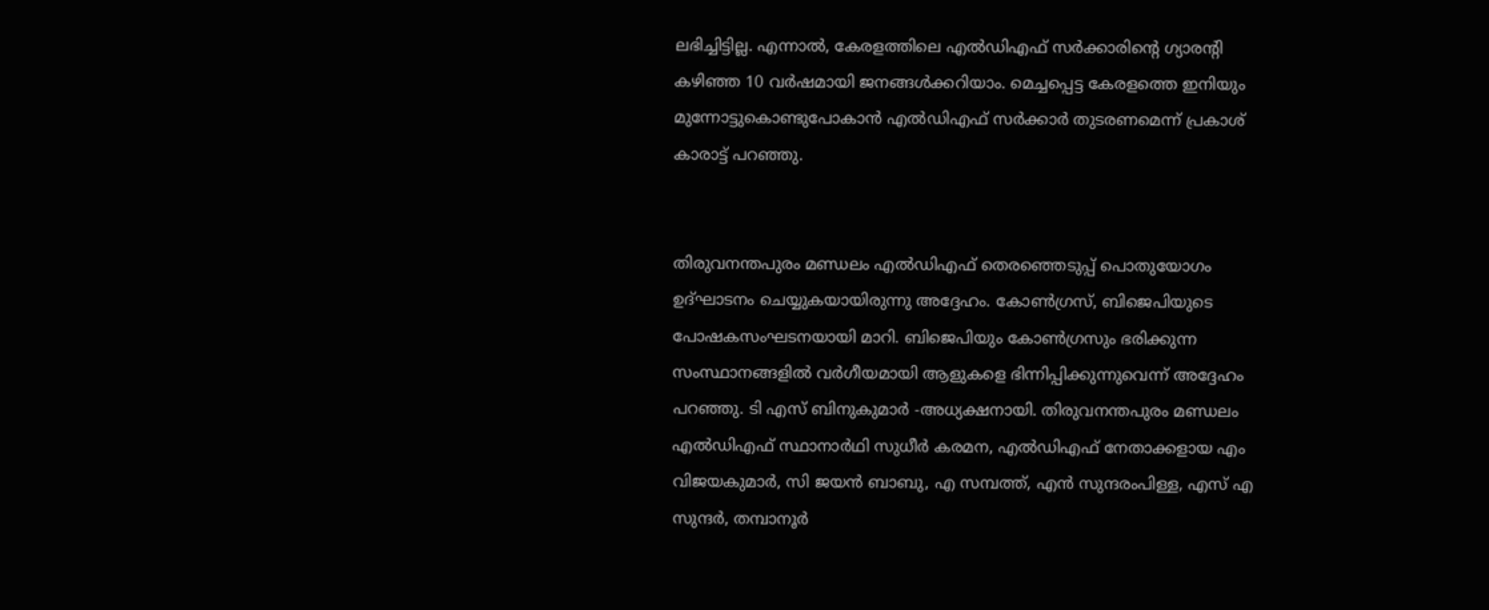ലഭിച്ചിട്ടില്ല. എന്നാൽ, കേരളത്തിലെ എൽഡിഎഫ്‌ സർക്കാരിന്റെ ഗ്യാരന്റി കഴിഞ്ഞ 10 വർഷമായി ജനങ്ങൾക്കറിയാം. മെച്ചപ്പെട്ട കേരളത്തെ ഇനിയും മുന്നോട്ടുകൊണ്ടുപോകാൻ എൽഡിഎഫ്‌ സർക്കാർ തുടരണമെന്ന്‌ പ്രകാശ്‌ കാരാട്ട്‌ പറഞ്ഞു.


തിരുവനന്തപുരം മണ്ഡലം എൽഡിഎഫ്‌ തെരഞ്ഞെടുപ്പ്‌ പൊതുയോഗം ഉദ്‌ഘാടനം ചെയ്യുകയായിരുന്നു അദ്ദേഹം. കോൺഗ്രസ്, ബിജെപിയുടെ പോഷകസംഘടനയായി മാറി. ബിജെപിയും കോൺഗ്രസും ഭരിക്കുന്ന സംസ്ഥാനങ്ങളിൽ വർഗീയമായി ആളുകളെ ഭിന്നിപ്പിക്കുന്നുവെന്ന്‌ അദ്ദേഹം പറഞ്ഞു. ടി എസ് ബിനുകുമാർ -അധ്യക്ഷനായി. തിരുവനന്തപുരം മണ്ഡലം എൽഡിഎഫ്‌ സ്ഥാനാർഥി സുധീർ കരമന, എൽഡിഎഫ്‌ നേതാക്കളായ എം വിജയകുമാർ, സി ജയൻ ബാബു, എ സമ്പത്ത്, എൻ സുന്ദരംപിള്ള, എസ് എ സുന്ദർ, തമ്പാനൂർ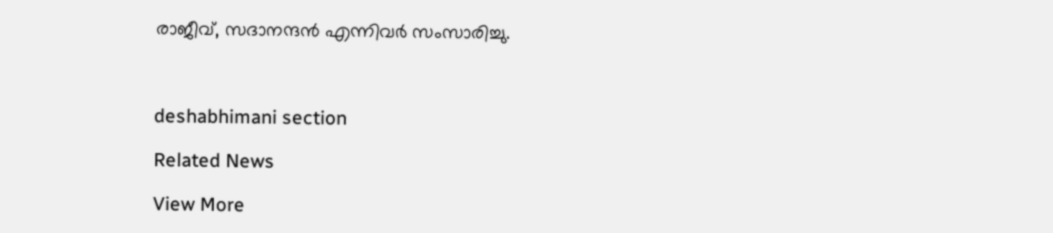രാജീവ്‌, സദാനന്ദൻ എന്നിവർ സംസാരിച്ചു.



deshabhimani section

Related News

View More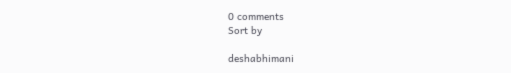0 comments
Sort by

deshabhimani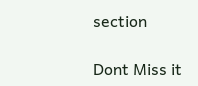section

Dont Miss it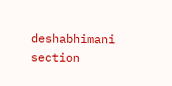deshabhimani section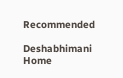Recommended

Deshabhimani
Home